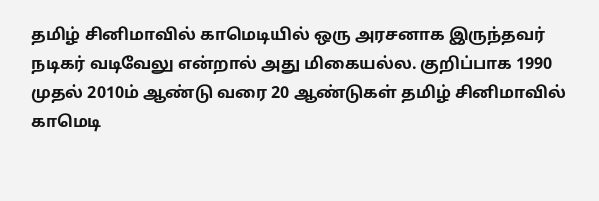தமிழ் சினிமாவில் காமெடியில் ஒரு அரசனாக இருந்தவர் நடிகர் வடிவேலு என்றால் அது மிகையல்ல. குறிப்பாக 1990 முதல் 2010ம் ஆண்டு வரை 20 ஆண்டுகள் தமிழ் சினிமாவில் காமெடி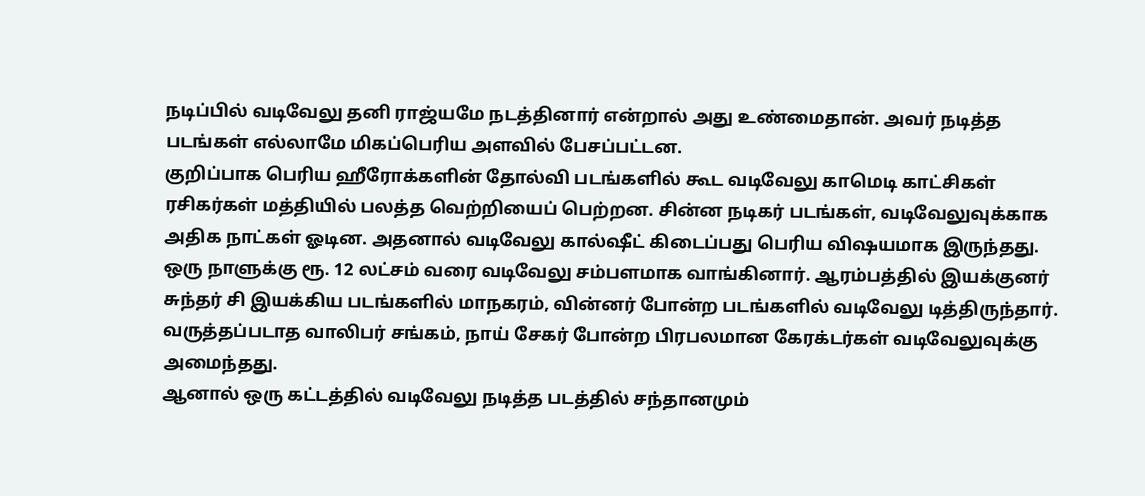நடிப்பில் வடிவேலு தனி ராஜ்யமே நடத்தினார் என்றால் அது உண்மைதான். அவர் நடித்த படங்கள் எல்லாமே மிகப்பெரிய அளவில் பேசப்பட்டன.
குறிப்பாக பெரிய ஹீரோக்களின் தோல்வி படங்களில் கூட வடிவேலு காமெடி காட்சிகள் ரசிகர்கள் மத்தியில் பலத்த வெற்றியைப் பெற்றன. சின்ன நடிகர் படங்கள், வடிவேலுவுக்காக அதிக நாட்கள் ஓடின. அதனால் வடிவேலு கால்ஷீட் கிடைப்பது பெரிய விஷயமாக இருந்தது. ஒரு நாளுக்கு ரூ. 12 லட்சம் வரை வடிவேலு சம்பளமாக வாங்கினார். ஆரம்பத்தில் இயக்குனர் சுந்தர் சி இயக்கிய படங்களில் மாநகரம், வின்னர் போன்ற படங்களில் வடிவேலு டித்திருந்தார். வருத்தப்படாத வாலிபர் சங்கம், நாய் சேகர் போன்ற பிரபலமான கேரக்டர்கள் வடிவேலுவுக்கு அமைந்தது.
ஆனால் ஒரு கட்டத்தில் வடிவேலு நடித்த படத்தில் சந்தானமும்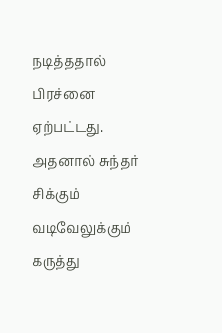நடித்ததால் பிரச்னை ஏற்பட்டது. அதனால் சுந்தர் சிக்கும் வடிவேலுக்கும் கருத்து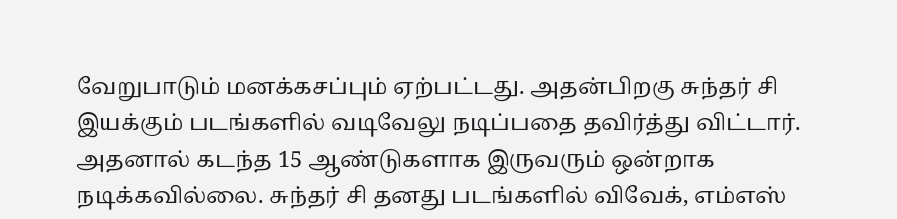வேறுபாடும் மனக்கசப்பும் ஏற்பட்டது. அதன்பிறகு சுந்தர் சி இயக்கும் படங்களில் வடிவேலு நடிப்பதை தவிர்த்து விட்டார். அதனால் கடந்த 15 ஆண்டுகளாக இருவரும் ஒன்றாக நடிக்கவில்லை. சுந்தர் சி தனது படங்களில் விவேக், எம்எஸ்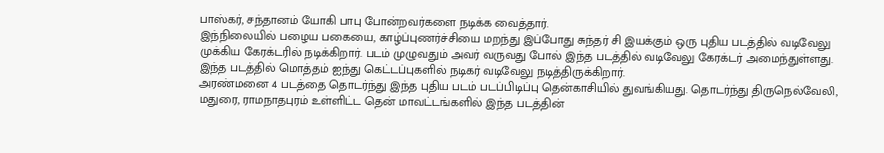பாஸ்கர், சந்தானம் யோகி பாபு போன்றவர்களை நடிக்க வைத்தார்.
இந்நிலையில் பழைய பகையை, காழ்ப்புணர்ச்சியை மறந்து இப்போது சுந்தர் சி இயக்கும் ஒரு புதிய படத்தில் வடிவேலு முக்கிய கேரக்டரில் நடிக்கிறார். படம் முழுவதும் அவர் வருவது போல் இந்த படத்தில் வடிவேலு கேரக்டர் அமைந்துள்ளது. இந்த படத்தில் மொத்தம் ஐந்து கெட்டப்புகளில் நடிகர் வடிவேலு நடித்திருக்கிறார்.
அரண்மனை 4 படத்தை தொடர்ந்து இந்த புதிய படம் படப்பிடிப்பு தென்காசியில் துவங்கியது. தொடர்ந்து திருநெல்வேலி, மதுரை, ராமநாதபுரம் உள்ளிட்ட தென் மாவட்டங்களில் இந்த படத்தின்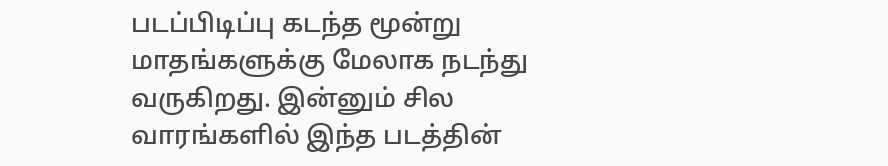படப்பிடிப்பு கடந்த மூன்று மாதங்களுக்கு மேலாக நடந்து வருகிறது. இன்னும் சில வாரங்களில் இந்த படத்தின்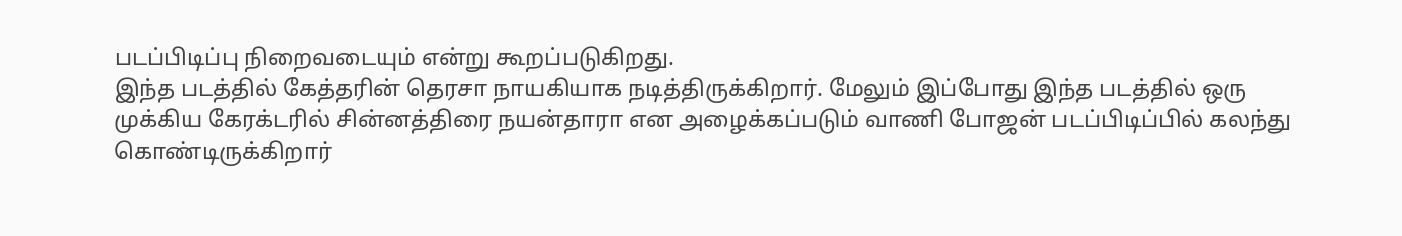படப்பிடிப்பு நிறைவடையும் என்று கூறப்படுகிறது.
இந்த படத்தில் கேத்தரின் தெரசா நாயகியாக நடித்திருக்கிறார். மேலும் இப்போது இந்த படத்தில் ஒரு முக்கிய கேரக்டரில் சின்னத்திரை நயன்தாரா என அழைக்கப்படும் வாணி போஜன் படப்பிடிப்பில் கலந்து கொண்டிருக்கிறார்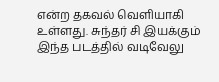என்ற தகவல் வெளியாகி உள்ளது. சுந்தர் சி இயக்கும் இந்த படத்தில் வடிவேலு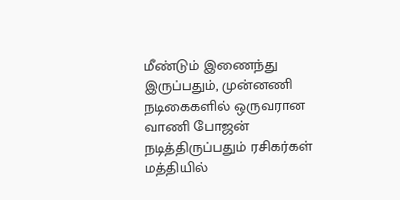மீண்டும் இணைந்து இருப்பதும், முன்னணி நடிகைகளில் ஒருவரான வாணி போஜன் நடித்திருப்பதும் ரசிகர்கள் மத்தியில்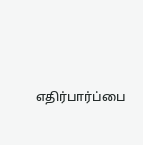எதிர்பார்ப்பை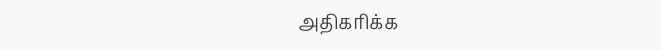அதிகரிக்க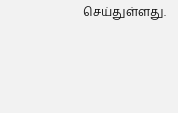செய்துள்ளது.